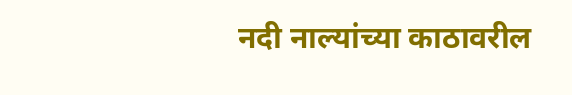नदी नाल्यांच्या काठावरील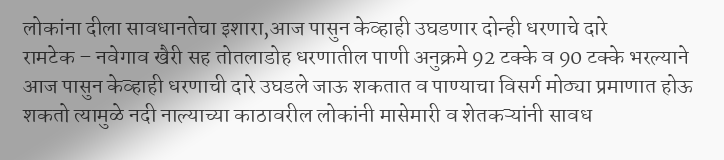लोकांना दीला सावधानतेचा इशारा,आज पासुन केव्हाही उघडणार दोन्ही धरणाचे दारे
रामटेक – नवेगाव खैरी सह तोतलाडोह धरणातील पाणी अनुक्रमे 92 टक्के व 90 टक्के भरल्याने आज पासुन केव्हाही धरणाची दारे उघडले जाऊ शकतात व पाण्याचा विसर्ग मोठ्या प्रमाणात होऊ शकतो त्यामुळे नदी नाल्याच्या काठावरील लोकांनी मासेमारी व शेतकऱ्यांनी सावध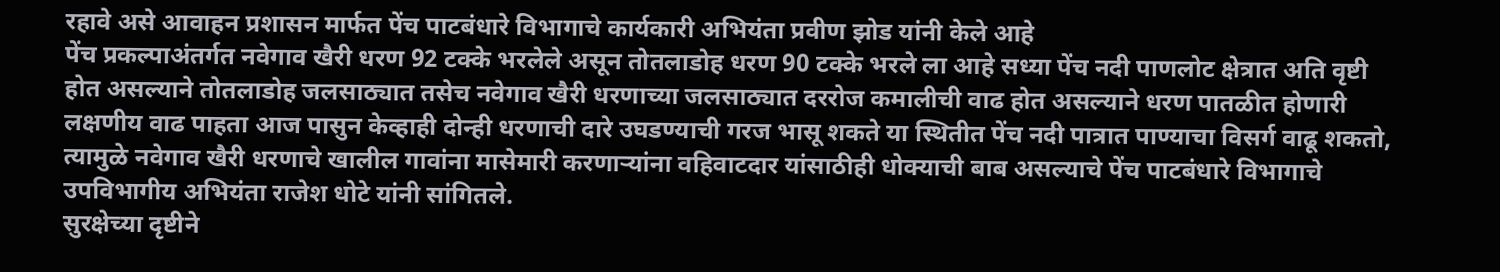रहावे असे आवाहन प्रशासन मार्फत पेंच पाटबंधारे विभागाचे कार्यकारी अभियंता प्रवीण झोड यांनी केले आहे
पेंच प्रकल्पाअंतर्गत नवेगाव खैरी धरण 92 टक्के भरलेले असून तोतलाडोह धरण 90 टक्के भरले ला आहे सध्या पेंच नदी पाणलोट क्षेत्रात अति वृष्टी होत असल्याने तोतलाडोह जलसाठ्यात तसेच नवेगाव खैरी धरणाच्या जलसाठ्यात दररोज कमालीची वाढ होत असल्याने धरण पातळीत होणारी लक्षणीय वाढ पाहता आज पासुन केव्हाही दोन्ही धरणाची दारे उघडण्याची गरज भासू शकते या स्थितीत पेंच नदी पात्रात पाण्याचा विसर्ग वाढू शकतो, त्यामुळे नवेगाव खैरी धरणाचे खालील गावांना मासेमारी करणाऱ्यांना वहिवाटदार यांसाठीही धोक्याची बाब असल्याचे पेंच पाटबंधारे विभागाचे उपविभागीय अभियंता राजेश धोटे यांनी सांगितले.
सुरक्षेच्या दृष्टीने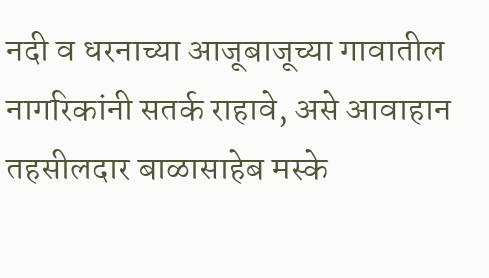नदी व धरनाच्या आजूबाजूच्या गावातील नागरिकांनी सतर्क राहावे, असे आवाहान तहसीलदार बाळासाहेब मस्के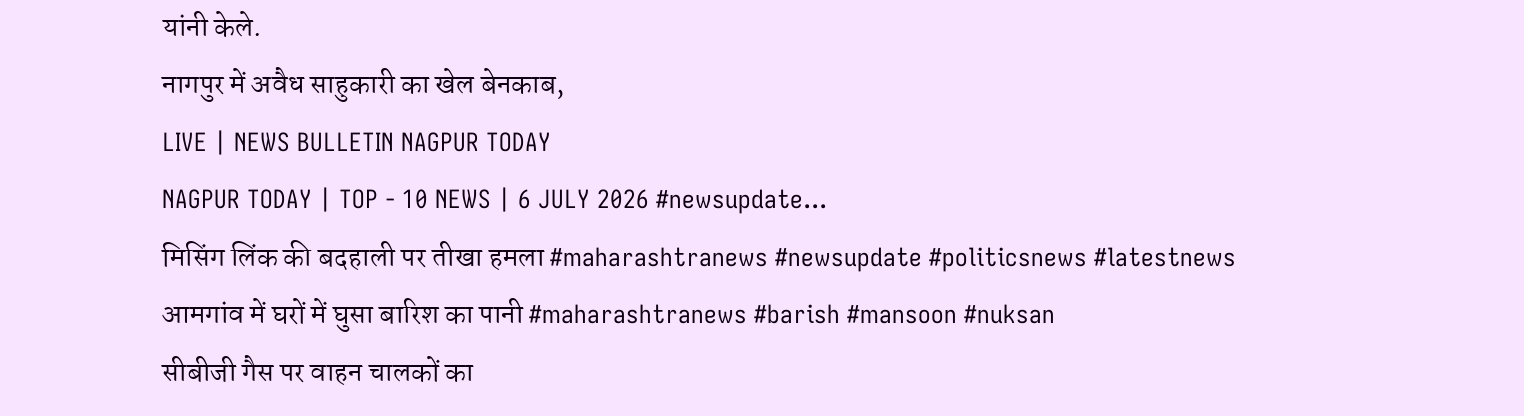यांनी केले.
नागपुर में अवैध साहुकारी का खेल बेनकाब,
LIVE | NEWS BULLETIN NAGPUR TODAY
NAGPUR TODAY | TOP - 10 NEWS | 6 JULY 2026 #newsupdate...
मिसिंग लिंक की बदहाली पर तीखा हमला #maharashtranews #newsupdate #politicsnews #latestnews
आमगांव में घरों में घुसा बारिश का पानी #maharashtranews #barish #mansoon #nuksan
सीबीजी गैस पर वाहन चालकों का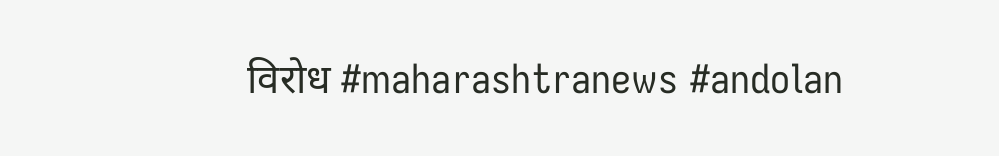विरोध #maharashtranews #andolan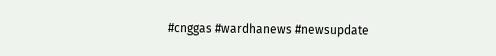#cnggas #wardhanews #newsupdate